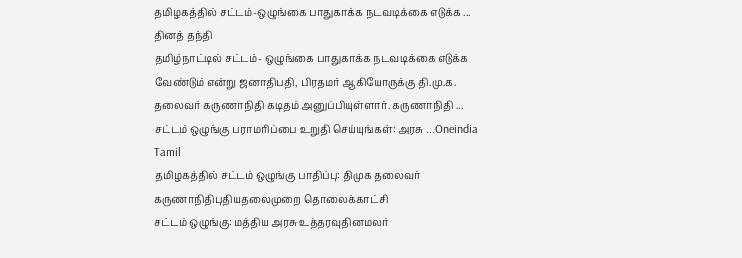தமிழகத்தில் சட்டம்-ஒழுங்கை பாதுகாக்க நடவடிக்கை எடுக்க ... தினத் தந்தி
தமிழ்நாட்டில் சட்டம்- ஒழுங்கை பாதுகாக்க நடவடிக்கை எடுக்க வேண்டும் என்று ஜனாதிபதி, பிரதமர் ஆகியோருக்கு தி.மு.க. தலைவர் கருணாநிதி கடிதம் அனுப்பியுள்ளார். கருணாநிதி ...
சட்டம் ஒழுங்கு பராமரிப்பை உறுதி செய்யுங்கள்: அரசு ...Oneindia Tamil
தமிழகத்தில் சட்டம் ஒழுங்கு பாதிப்பு: திமுக தலைவர் கருணாநிதிபுதியதலைமுறை தொலைக்காட்சி
சட்டம் ஒழுங்கு: மத்திய அரசு உத்தரவுதினமலர்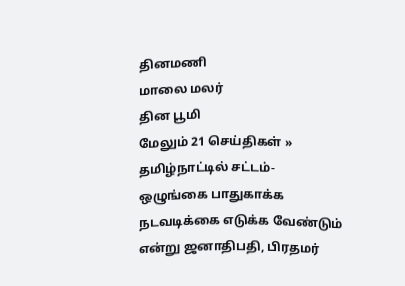தினமணி
மாலை மலர்
தின பூமி
மேலும் 21 செய்திகள் »
தமிழ்நாட்டில் சட்டம்- ஒழுங்கை பாதுகாக்க நடவடிக்கை எடுக்க வேண்டும் என்று ஜனாதிபதி, பிரதமர்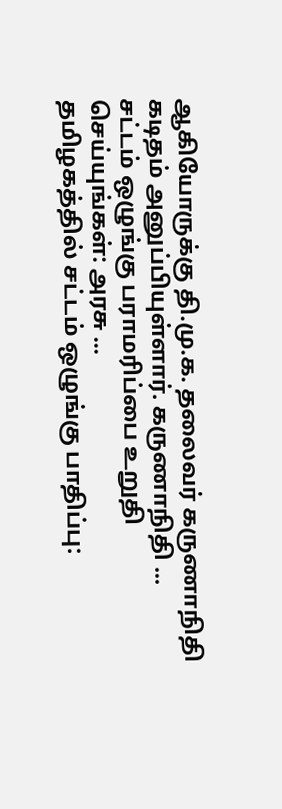ஆகியோருக்கு தி.மு.க. தலைவர் கருணாநிதி கடிதம் அனுப்பியுள்ளார். கருணாநிதி ...
சட்டம் ஒழுங்கு பராமரிப்பை உறுதி செய்யுங்கள்: அரசு ...
தமிழகத்தில் சட்டம் ஒழுங்கு பாதிப்பு: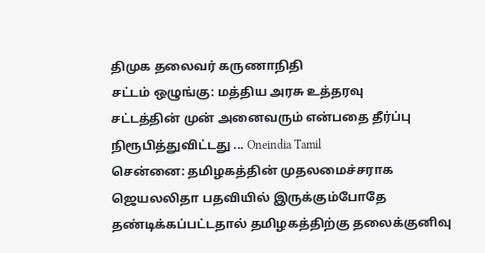திமுக தலைவர் கருணாநிதி
சட்டம் ஒழுங்கு: மத்திய அரசு உத்தரவு
சட்டத்தின் முன் அனைவரும் என்பதை தீர்ப்பு நிரூபித்துவிட்டது ... Oneindia Tamil
சென்னை: தமிழகத்தின் முதலமைச்சராக ஜெயலலிதா பதவியில் இருக்கும்போதே தண்டிக்கப்பட்டதால் தமிழகத்திற்கு தலைக்குனிவு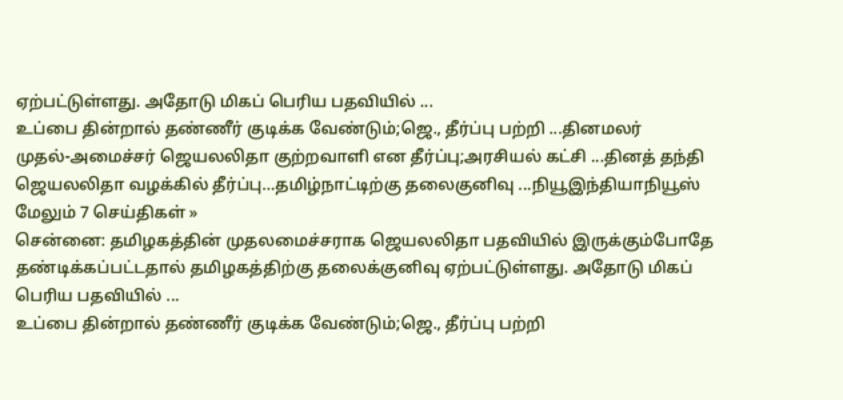ஏற்பட்டுள்ளது. அதோடு மிகப் பெரிய பதவியில் ...
உப்பை தின்றால் தண்ணீர் குடிக்க வேண்டும்;ஜெ., தீர்ப்பு பற்றி ...தினமலர்
முதல்-அமைச்சர் ஜெயலலிதா குற்றவாளி என தீர்ப்பு;அரசியல் கட்சி ...தினத் தந்தி
ஜெயலலிதா வழக்கில் தீர்ப்பு…தமிழ்நாட்டிற்கு தலைகுனிவு ...நியூஇந்தியாநியூஸ்
மேலும் 7 செய்திகள் »
சென்னை: தமிழகத்தின் முதலமைச்சராக ஜெயலலிதா பதவியில் இருக்கும்போதே தண்டிக்கப்பட்டதால் தமிழகத்திற்கு தலைக்குனிவு ஏற்பட்டுள்ளது. அதோடு மிகப் பெரிய பதவியில் ...
உப்பை தின்றால் தண்ணீர் குடிக்க வேண்டும்;ஜெ., தீர்ப்பு பற்றி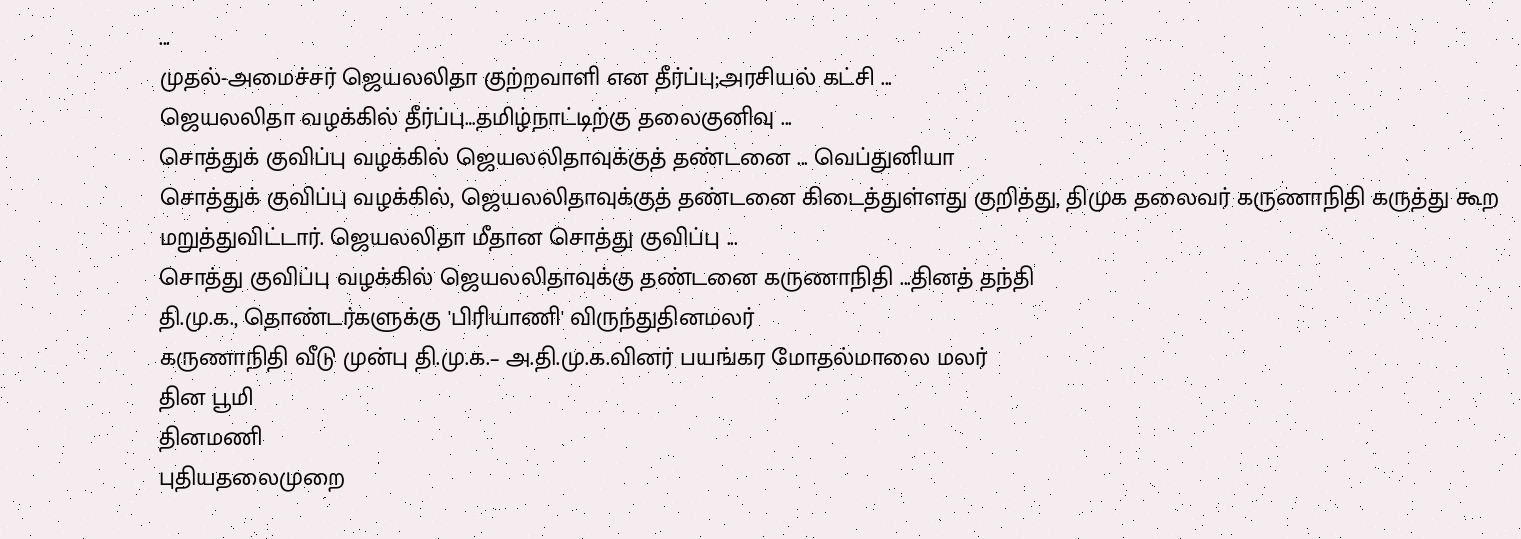...
முதல்-அமைச்சர் ஜெயலலிதா குற்றவாளி என தீர்ப்பு;அரசியல் கட்சி ...
ஜெயலலிதா வழக்கில் தீர்ப்பு…தமிழ்நாட்டிற்கு தலைகுனிவு ...
சொத்துக் குவிப்பு வழக்கில் ஜெயலலிதாவுக்குத் தண்டனை ... வெப்துனியா
சொத்துக் குவிப்பு வழக்கில், ஜெயலலிதாவுக்குத் தண்டனை கிடைத்துள்ளது குறித்து, திமுக தலைவர் கருணாநிதி கருத்து கூற மறுத்துவிட்டார். ஜெயலலிதா மீதான சொத்து குவிப்பு ...
சொத்து குவிப்பு வழக்கில் ஜெயலலிதாவுக்கு தண்டனை கருணாநிதி ...தினத் தந்தி
தி.மு.க., தொண்டர்களுக்கு 'பிரியாணி' விருந்துதினமலர்
கருணாநிதி வீடு முன்பு தி.மு.க.– அ.தி.மு.க.வினர் பயங்கர மோதல்மாலை மலர்
தின பூமி
தினமணி
புதியதலைமுறை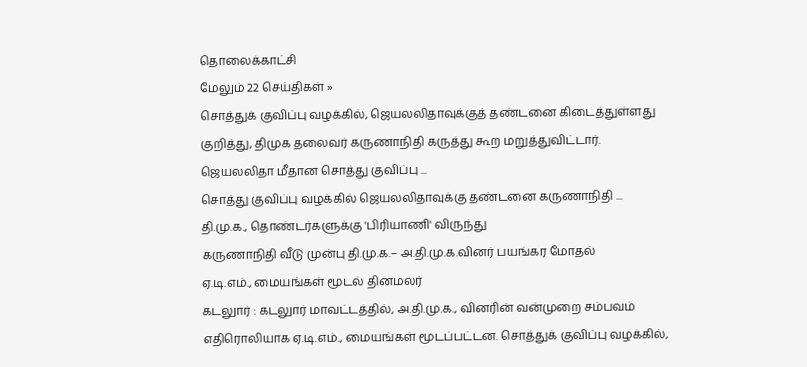தொலைக்காட்சி
மேலும் 22 செய்திகள் »
சொத்துக் குவிப்பு வழக்கில், ஜெயலலிதாவுக்குத் தண்டனை கிடைத்துள்ளது குறித்து, திமுக தலைவர் கருணாநிதி கருத்து கூற மறுத்துவிட்டார். ஜெயலலிதா மீதான சொத்து குவிப்பு ...
சொத்து குவிப்பு வழக்கில் ஜெயலலிதாவுக்கு தண்டனை கருணாநிதி ...
தி.மு.க., தொண்டர்களுக்கு 'பிரியாணி' விருந்து
கருணாநிதி வீடு முன்பு தி.மு.க.– அ.தி.மு.க.வினர் பயங்கர மோதல்
ஏ.டி.எம்., மையங்கள் மூடல் தினமலர்
கடலுார் : கடலுார் மாவட்டத்தில், அ.தி.மு.க., வினரின் வன்முறை சம்பவம் எதிரொலியாக ஏ.டி.எம்., மையங்கள் மூடப்பட்டன. சொத்துக் குவிப்பு வழக்கில்,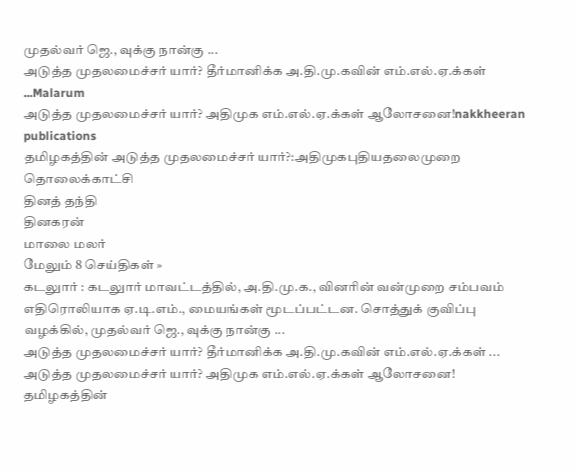முதல்வர் ஜெ., வுக்கு நான்கு ...
அடுத்த முதலமைச்சர் யார்? தீர்மானிக்க அ.தி.மு.கவின் எம்.எல்.ஏ.க்கள் ...Malarum
அடுத்த முதலமைச்சர் யார்? அதிமுக எம்.எல்.ஏ.க்கள் ஆலோசனை!nakkheeran publications
தமிழகத்தின் அடுத்த முதலமைச்சர் யார்?:அதிமுகபுதியதலைமுறை தொலைக்காட்சி
தினத் தந்தி
தினகரன்
மாலை மலர்
மேலும் 8 செய்திகள் »
கடலுார் : கடலுார் மாவட்டத்தில், அ.தி.மு.க., வினரின் வன்முறை சம்பவம் எதிரொலியாக ஏ.டி.எம்., மையங்கள் மூடப்பட்டன. சொத்துக் குவிப்பு வழக்கில், முதல்வர் ஜெ., வுக்கு நான்கு ...
அடுத்த முதலமைச்சர் யார்? தீர்மானிக்க அ.தி.மு.கவின் எம்.எல்.ஏ.க்கள் ...
அடுத்த முதலமைச்சர் யார்? அதிமுக எம்.எல்.ஏ.க்கள் ஆலோசனை!
தமிழகத்தின்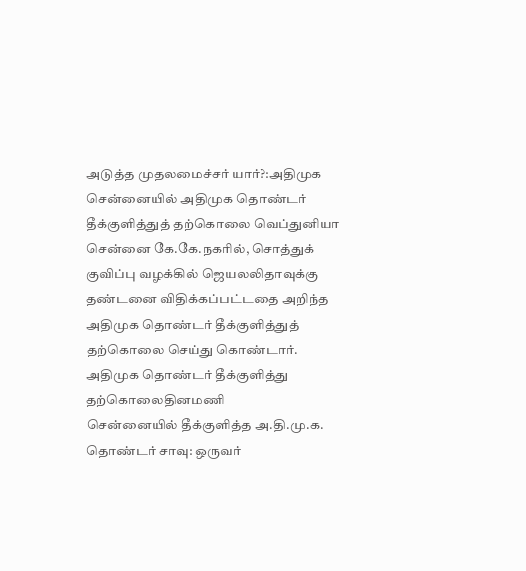அடுத்த முதலமைச்சர் யார்?:அதிமுக
சென்னையில் அதிமுக தொண்டர் தீக்குளித்துத் தற்கொலை வெப்துனியா
சென்னை கே.கே.நகரில், சொத்துக் குவிப்பு வழக்கில் ஜெயலலிதாவுக்கு தண்டனை விதிக்கப்பட்டதை அறிந்த அதிமுக தொண்டர் தீக்குளித்துத் தற்கொலை செய்து கொண்டார்.
அதிமுக தொண்டர் தீக்குளித்து தற்கொலைதினமணி
சென்னையில் தீக்குளித்த அ.தி.மு.க. தொண்டர் சாவு: ஒருவர்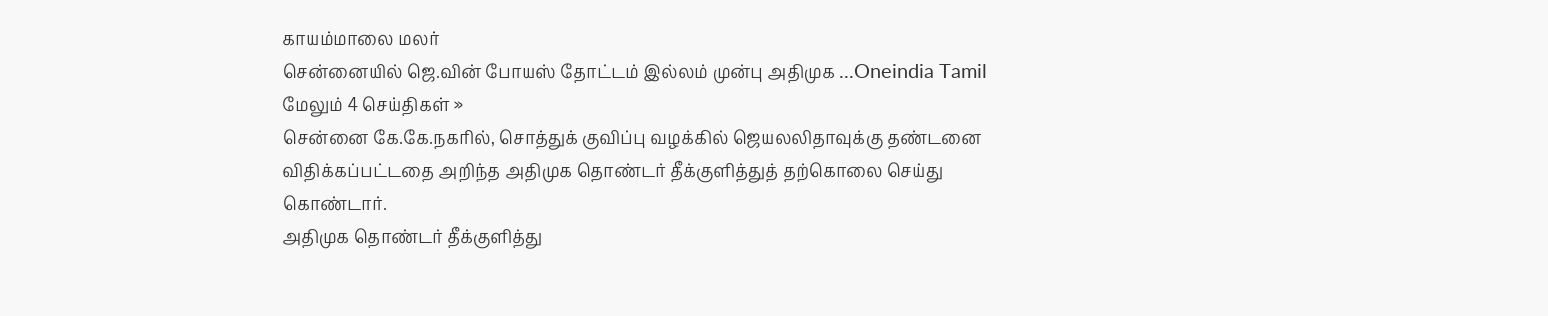காயம்மாலை மலர்
சென்னையில் ஜெ.வின் போயஸ் தோட்டம் இல்லம் முன்பு அதிமுக ...Oneindia Tamil
மேலும் 4 செய்திகள் »
சென்னை கே.கே.நகரில், சொத்துக் குவிப்பு வழக்கில் ஜெயலலிதாவுக்கு தண்டனை விதிக்கப்பட்டதை அறிந்த அதிமுக தொண்டர் தீக்குளித்துத் தற்கொலை செய்து கொண்டார்.
அதிமுக தொண்டர் தீக்குளித்து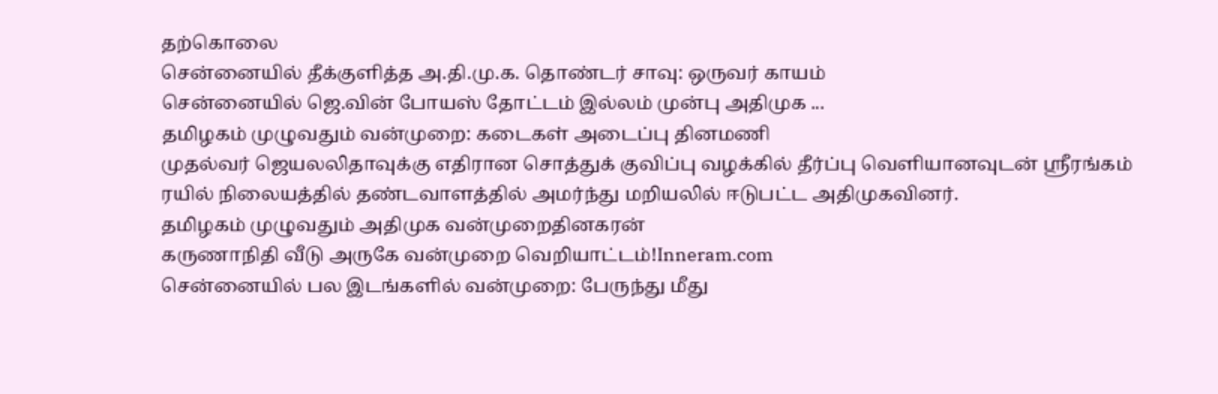தற்கொலை
சென்னையில் தீக்குளித்த அ.தி.மு.க. தொண்டர் சாவு: ஒருவர் காயம்
சென்னையில் ஜெ.வின் போயஸ் தோட்டம் இல்லம் முன்பு அதிமுக ...
தமிழகம் முழுவதும் வன்முறை: கடைகள் அடைப்பு தினமணி
முதல்வர் ஜெயலலிதாவுக்கு எதிரான சொத்துக் குவிப்பு வழக்கில் தீர்ப்பு வெளியானவுடன் ஸ்ரீரங்கம் ரயில் நிலையத்தில் தண்டவாளத்தில் அமர்ந்து மறியலில் ஈடுபட்ட அதிமுகவினர்.
தமிழகம் முழுவதும் அதிமுக வன்முறைதினகரன்
கருணாநிதி வீடு அருகே வன்முறை வெறியாட்டம்!Inneram.com
சென்னையில் பல இடங்களில் வன்முறை: பேருந்து மீது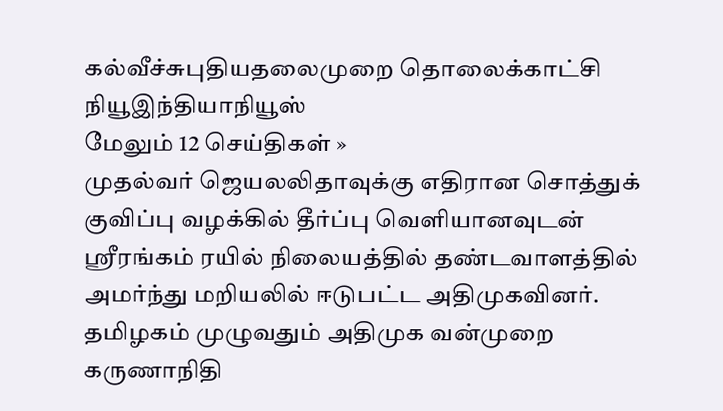கல்வீச்சுபுதியதலைமுறை தொலைக்காட்சி
நியூஇந்தியாநியூஸ்
மேலும் 12 செய்திகள் »
முதல்வர் ஜெயலலிதாவுக்கு எதிரான சொத்துக் குவிப்பு வழக்கில் தீர்ப்பு வெளியானவுடன் ஸ்ரீரங்கம் ரயில் நிலையத்தில் தண்டவாளத்தில் அமர்ந்து மறியலில் ஈடுபட்ட அதிமுகவினர்.
தமிழகம் முழுவதும் அதிமுக வன்முறை
கருணாநிதி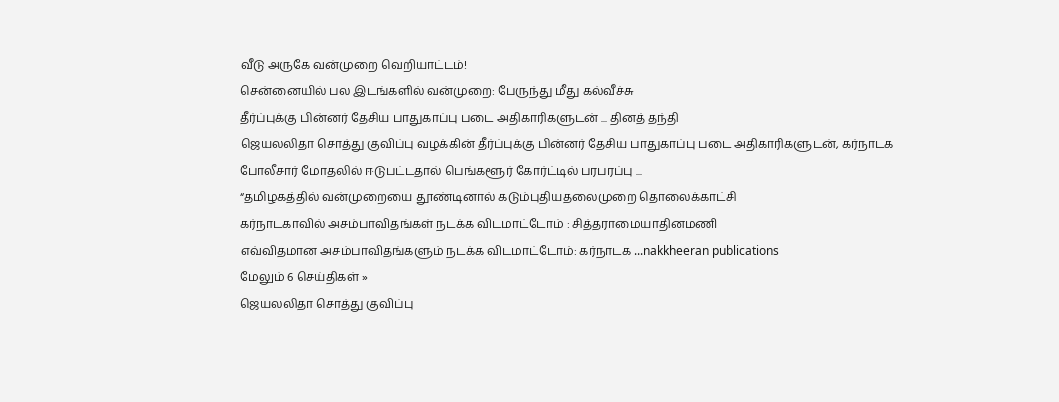வீடு அருகே வன்முறை வெறியாட்டம்!
சென்னையில் பல இடங்களில் வன்முறை: பேருந்து மீது கல்வீச்சு
தீர்ப்புக்கு பின்னர் தேசிய பாதுகாப்பு படை அதிகாரிகளுடன் ... தினத் தந்தி
ஜெயலலிதா சொத்து குவிப்பு வழக்கின் தீர்ப்புக்கு பின்னர் தேசிய பாதுகாப்பு படை அதிகாரிகளுடன், கர்நாடக போலீசார் மோதலில் ஈடுபட்டதால் பெங்களூர் கோர்ட்டில் பரபரப்பு ...
“தமிழகத்தில் வன்முறையை தூண்டினால் கடும்புதியதலைமுறை தொலைக்காட்சி
கர்நாடகாவில் அசம்பாவிதங்கள் நடக்க விடமாட்டோம் : சித்தராமையாதினமணி
எவ்விதமான அசம்பாவிதங்களும் நடக்க விடமாட்டோம்: கர்நாடக ...nakkheeran publications
மேலும் 6 செய்திகள் »
ஜெயலலிதா சொத்து குவிப்பு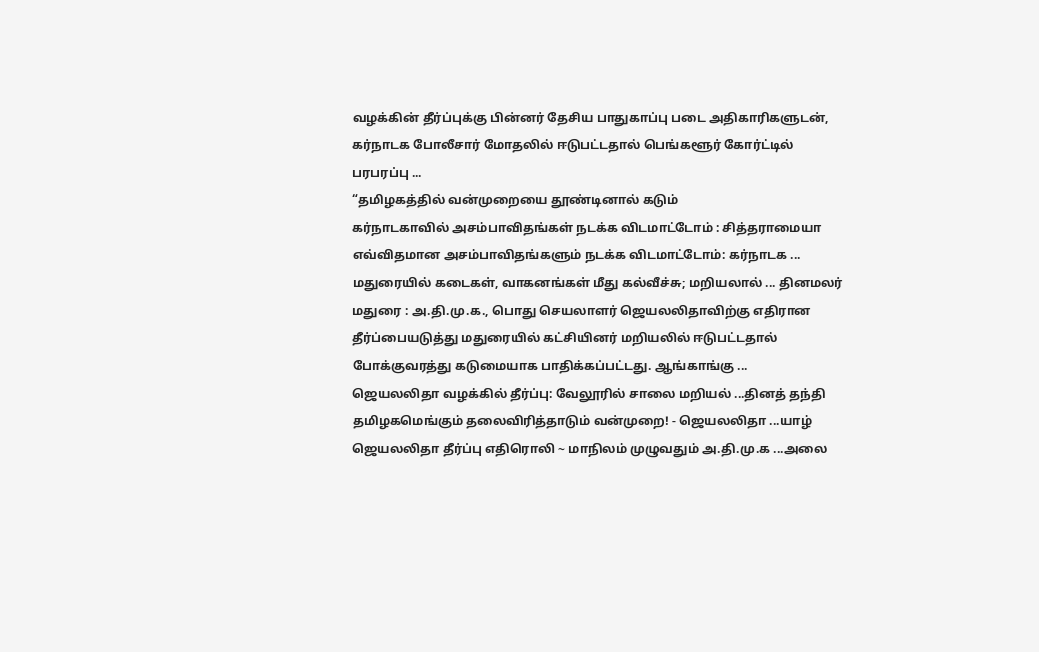வழக்கின் தீர்ப்புக்கு பின்னர் தேசிய பாதுகாப்பு படை அதிகாரிகளுடன், கர்நாடக போலீசார் மோதலில் ஈடுபட்டதால் பெங்களூர் கோர்ட்டில் பரபரப்பு ...
“தமிழகத்தில் வன்முறையை தூண்டினால் கடும்
கர்நாடகாவில் அசம்பாவிதங்கள் நடக்க விடமாட்டோம் : சித்தராமையா
எவ்விதமான அசம்பாவிதங்களும் நடக்க விடமாட்டோம்: கர்நாடக ...
மதுரையில் கடைகள், வாகனங்கள் மீது கல்வீச்சு; மறியலால் ... தினமலர்
மதுரை : அ.தி.மு.க., பொது செயலாளர் ஜெயலலிதாவிற்கு எதிரான தீர்ப்பையடுத்து மதுரையில் கட்சியினர் மறியலில் ஈடுபட்டதால் போக்குவரத்து கடுமையாக பாதிக்கப்பட்டது. ஆங்காங்கு ...
ஜெயலலிதா வழக்கில் தீர்ப்பு: வேலூரில் சாலை மறியல் ...தினத் தந்தி
தமிழகமெங்கும் தலைவிரித்தாடும் வன்முறை! - ஜெயலலிதா ...யாழ்
ஜெயலலிதா தீர்ப்பு எதிரொலி ~ மாநிலம் முழுவதும் அ.தி.மு.க ...அலை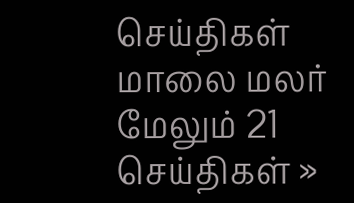செய்திகள்
மாலை மலர்
மேலும் 21 செய்திகள் »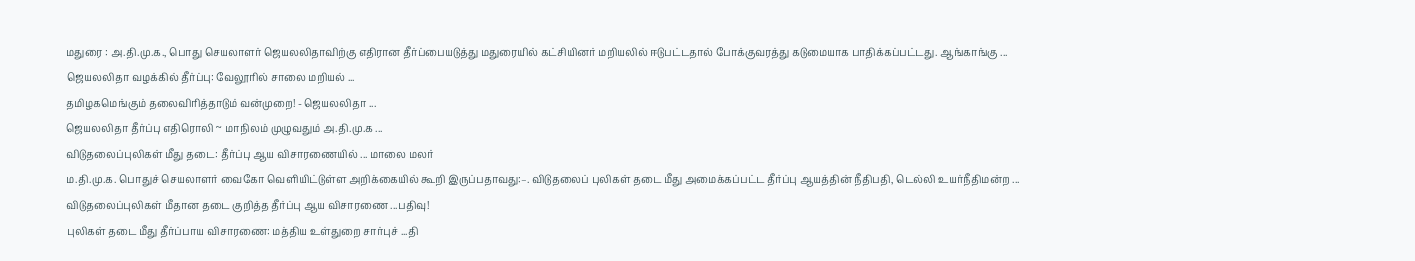மதுரை : அ.தி.மு.க., பொது செயலாளர் ஜெயலலிதாவிற்கு எதிரான தீர்ப்பையடுத்து மதுரையில் கட்சியினர் மறியலில் ஈடுபட்டதால் போக்குவரத்து கடுமையாக பாதிக்கப்பட்டது. ஆங்காங்கு ...
ஜெயலலிதா வழக்கில் தீர்ப்பு: வேலூரில் சாலை மறியல் ...
தமிழகமெங்கும் தலைவிரித்தாடும் வன்முறை! - ஜெயலலிதா ...
ஜெயலலிதா தீர்ப்பு எதிரொலி ~ மாநிலம் முழுவதும் அ.தி.மு.க ...
விடுதலைப்புலிகள் மீது தடை: தீர்ப்பு ஆய விசாரணையில் ... மாலை மலர்
ம.தி.மு.க. பொதுச் செயலாளர் வைகோ வெளியிட்டுள்ள அறிக்கையில் கூறி இருப்பதாவது:–. விடுதலைப் புலிகள் தடை மீது அமைக்கப்பட்ட தீர்ப்பு ஆயத்தின் நீதிபதி, டெல்லி உயர்நீதிமன்ற ...
விடுதலைப்புலிகள் மீதான தடை குறித்த தீர்ப்பு ஆய விசாரணை ...பதிவு!
புலிகள் தடை மீது தீர்ப்பாய விசாரணை: மத்திய உள்துறை சார்புச் ...தி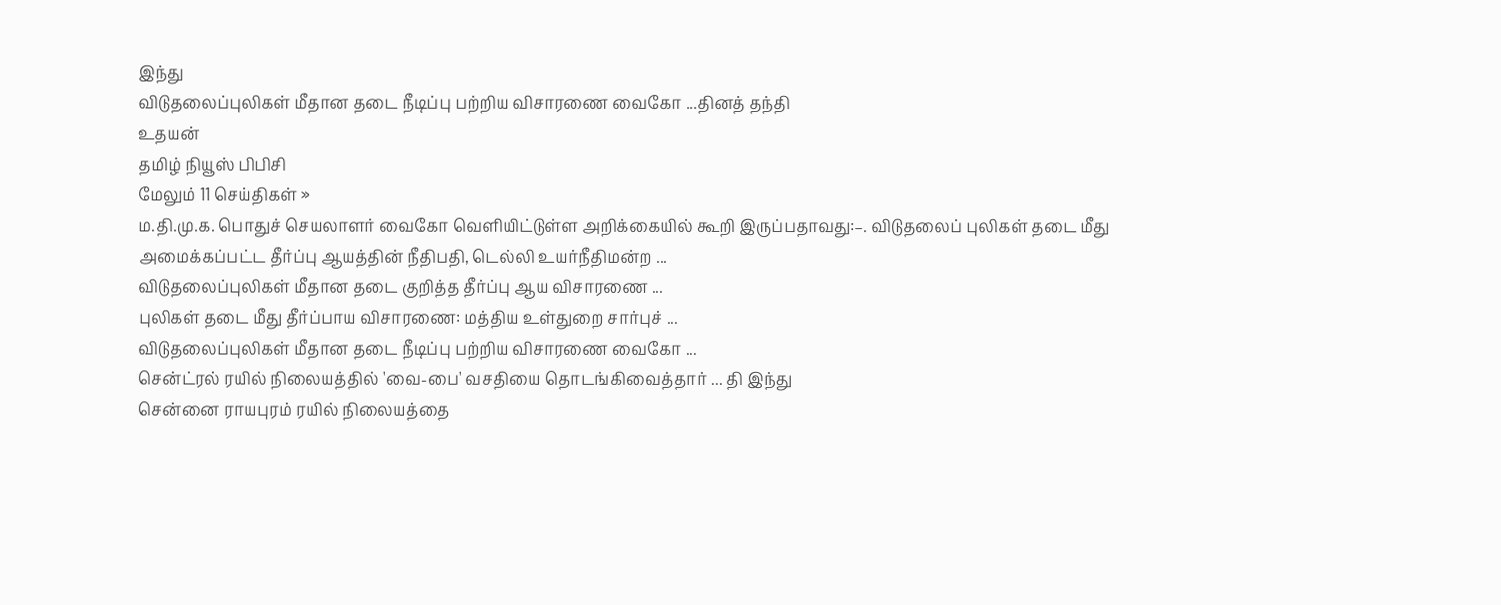இந்து
விடுதலைப்புலிகள் மீதான தடை நீடிப்பு பற்றிய விசாரணை வைகோ ...தினத் தந்தி
உதயன்
தமிழ் நியூஸ் பிபிசி
மேலும் 11 செய்திகள் »
ம.தி.மு.க. பொதுச் செயலாளர் வைகோ வெளியிட்டுள்ள அறிக்கையில் கூறி இருப்பதாவது:–. விடுதலைப் புலிகள் தடை மீது அமைக்கப்பட்ட தீர்ப்பு ஆயத்தின் நீதிபதி, டெல்லி உயர்நீதிமன்ற ...
விடுதலைப்புலிகள் மீதான தடை குறித்த தீர்ப்பு ஆய விசாரணை ...
புலிகள் தடை மீது தீர்ப்பாய விசாரணை: மத்திய உள்துறை சார்புச் ...
விடுதலைப்புலிகள் மீதான தடை நீடிப்பு பற்றிய விசாரணை வைகோ ...
சென்ட்ரல் ரயில் நிலையத்தில் 'வை-பை' வசதியை தொடங்கிவைத்தார் ... தி இந்து
சென்னை ராயபுரம் ரயில் நிலையத்தை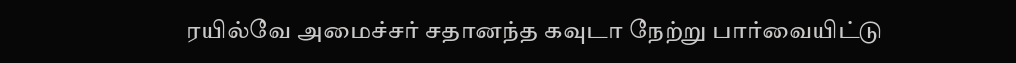ரயில்வே அமைச்சர் சதானந்த கவுடா நேற்று பார்வையிட்டு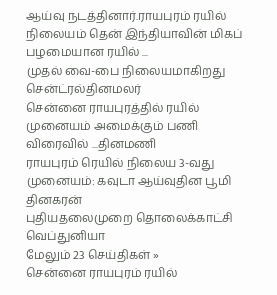ஆய்வு நடத்தினார்.ராயபுரம் ரயில் நிலையம் தென் இந்தியாவின் மிகப் பழமையான ரயில் ...
முதல் வை-பை நிலையமாகிறது சென்ட்ரல்தினமலர்
சென்னை ராயபுரத்தில் ரயில் முனையம் அமைக்கும் பணி விரைவில் ...தினமணி
ராயபுரம் ரெயில் நிலைய 3-வது முனையம்: கவுடா ஆய்வுதின பூமி
தினகரன்
புதியதலைமுறை தொலைக்காட்சி
வெப்துனியா
மேலும் 23 செய்திகள் »
சென்னை ராயபுரம் ரயில்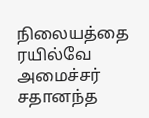நிலையத்தை ரயில்வே அமைச்சர் சதானந்த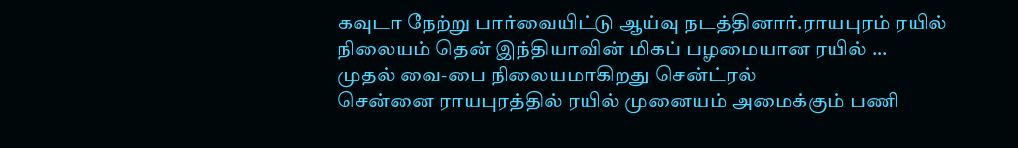கவுடா நேற்று பார்வையிட்டு ஆய்வு நடத்தினார்.ராயபுரம் ரயில் நிலையம் தென் இந்தியாவின் மிகப் பழமையான ரயில் ...
முதல் வை-பை நிலையமாகிறது சென்ட்ரல்
சென்னை ராயபுரத்தில் ரயில் முனையம் அமைக்கும் பணி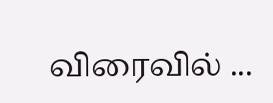விரைவில் ...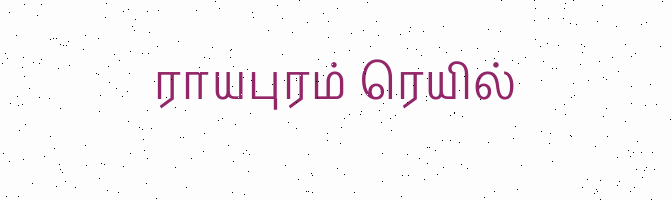ராயபுரம் ரெயில்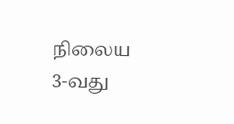நிலைய 3-வது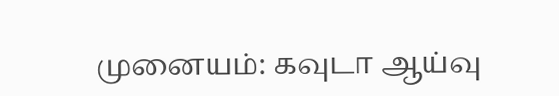முனையம்: கவுடா ஆய்வு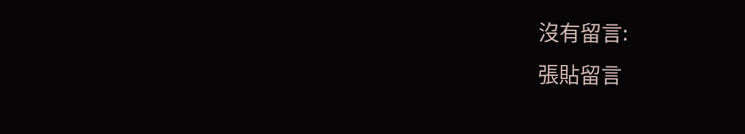沒有留言:
張貼留言